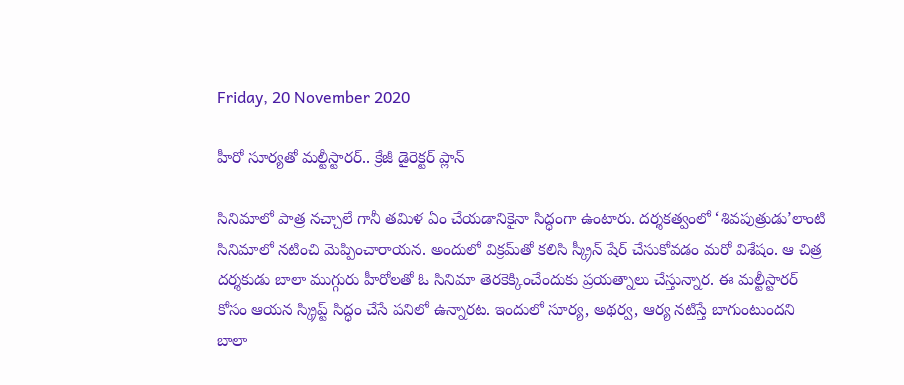Friday, 20 November 2020

హీరో సూర్యతో మల్టీస్టారర్.. క్రేజీ డైరెక్టర్‌ ప్లాన్

సినిమాలో పాత్ర నచ్చాలే గానీ తమిళ ఏం చేయడానికైనా సిద్ధంగా ఉంటారు. దర్శకత్వంలో ‘శివపుత్రుడు’లాంటి సినిమాలో నటించి మెప్పించారాయన. అందులో విక్రమ్‌తో కలిసి స్క్రీన్ షేర్ చేసుకోవడం మరో విశేషం. ఆ చిత్ర దర్శకుడు బాలా ముగ్గురు హీరోలతో ఓ సినిమా తెరకెక్కించేందుకు ప్రయత్నాలు చేస్తున్నార. ఈ మల్టీస్టారర్ కోసం ఆయన స్క్రిప్ట్ సిద్ధం చేసే పనిలో ఉన్నారట. ఇందులో సూర్య, అథర్వ, ఆర్య నటిస్తే బాగుంటుందని బాలా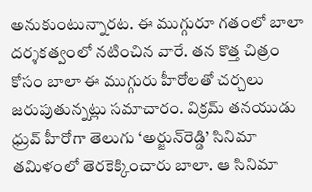అనుకుంటున్నారట. ఈ ముగ్గురూ గతంలో బాలా దర్శకత్వంలో నటించిన వారే. తన కొత్త చిత్రం కోసం బాలా ఈ ముగ్గురు హీరోలతో చర్చలు జరుపుతున్నట్లు సమాచారం. విక్రమ్‌ తనయుడు ధ్రువ్‌ హీరోగా తెలుగు ‘అర్జున్‌రెడ్డి’ సినిమా తమిళంలో తెరకెక్కించారు బాలా. ఆ సినిమా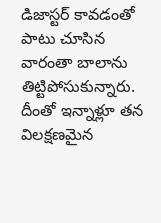డిజాస్టర్‌ కావడంతో పాటు చూసిన వారంతా బాలాను తిట్టిపోసుకున్నారు. దీంతో ఇన్నాళ్లూ తన విలక్షణమైన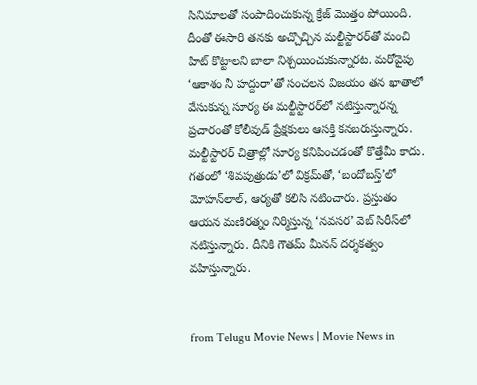సినిమాలతో సంపాదించుకున్న క్రేజ్ మొత్తం పోయింది. దీంతో ఈసారి తనకు అచ్చొచ్చిన మల్టీస్టారర్‌తో మంచి హిట్ కొట్టాలని బాలా నిశ్చయించుకున్నారట. మరోవైపు ‘ఆకాశం నీ హద్దురా’తో సంచలన విజయం తన ఖాతాలో వేసుకున్న సూర్య ఈ మల్టీస్టారర్‌లో నటిస్తున్నారన్న ప్రచారంతో కోలీవుడ్ ప్రేక్షకులు ఆసక్తి కనబరుస్తున్నారు. మల్టీస్టారర్ చిత్రాల్లో సూర్య కనిపించడంతో కొత్తేమీ కాదు. గతంలో ‘శివపుత్రుడు’లో విక్రమ్‌తో, ‘బందోబస్త్‌’లో మోహన్‌లాల్‌, ఆర్యతో కలిసి నటించారు. ప్రస్తుతం ఆయన మణిరత్నం నిర్మిస్తున్న ‘నవసర’ వెబ్ సిరీస్‌లో నటిస్తున్నారు. దీనికి గౌతమ్ మీనన్ దర్శకత్వం వహిస్తున్నారు.


from Telugu Movie News | Movie News in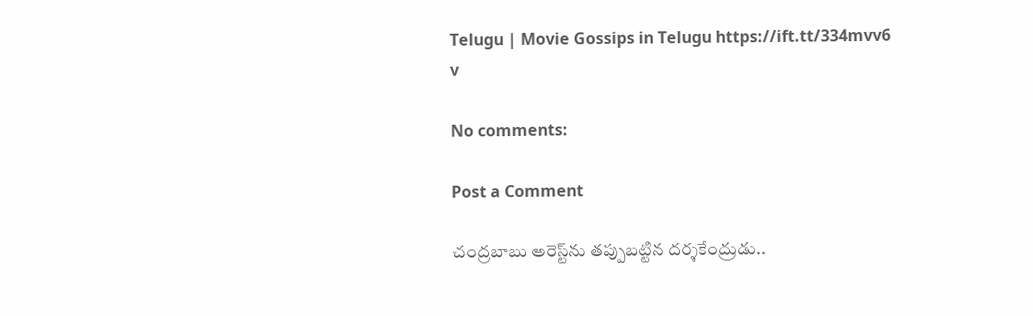Telugu | Movie Gossips in Telugu https://ift.tt/334mvv6
v

No comments:

Post a Comment

చంద్రబాబు అరెస్ట్‌ను తప్పుబట్టిన దర్శకేంద్రుడు..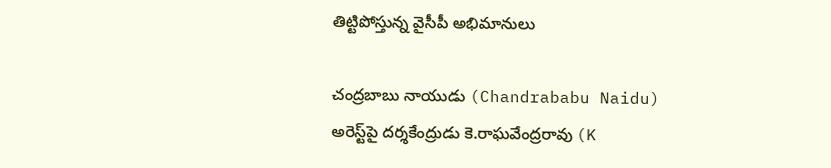తిట్టిపోస్తున్న వైసీపీ అభిమానులు

చంద్రబాబు నాయుడు (Chandrababu Naidu) అరెస్ట్‌పై దర్శకేంద్రుడు కె.రాఘవేంద్రరావు (K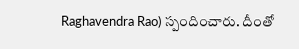Raghavendra Rao) స్పందించారు. దీంతో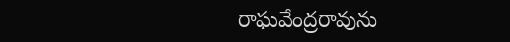రాఘవేంద్రరావును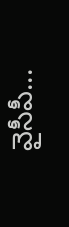వైసీపీ...